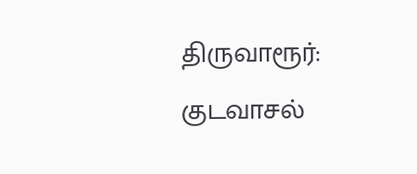திருவாரூர்: குடவாசல்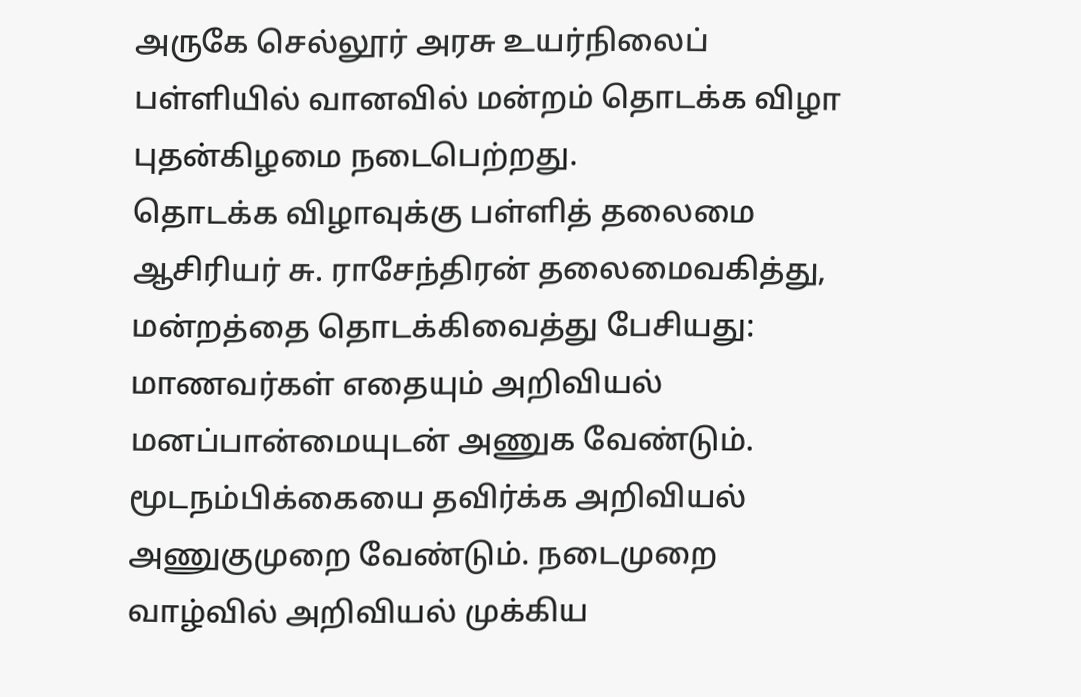அருகே செல்லூர் அரசு உயர்நிலைப் பள்ளியில் வானவில் மன்றம் தொடக்க விழா புதன்கிழமை நடைபெற்றது.
தொடக்க விழாவுக்கு பள்ளித் தலைமை ஆசிரியர் சு. ராசேந்திரன் தலைமைவகித்து, மன்றத்தை தொடக்கிவைத்து பேசியது:
மாணவர்கள் எதையும் அறிவியல் மனப்பான்மையுடன் அணுக வேண்டும். மூடநம்பிக்கையை தவிர்க்க அறிவியல் அணுகுமுறை வேண்டும். நடைமுறை வாழ்வில் அறிவியல் முக்கிய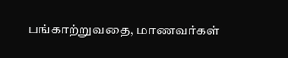பங்காற்றுவதை, மாணவர்கள்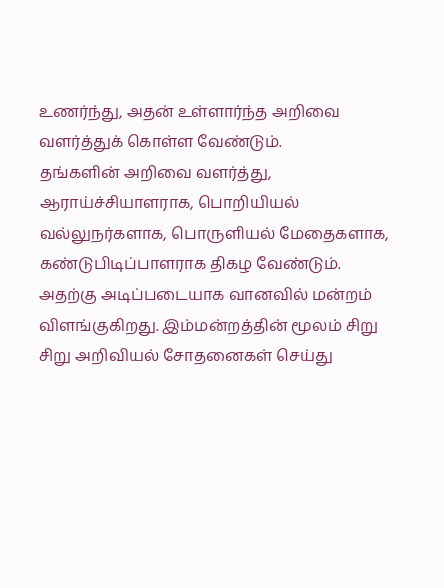உணர்ந்து, அதன் உள்ளார்ந்த அறிவை வளர்த்துக் கொள்ள வேண்டும்.
தங்களின் அறிவை வளர்த்து, ஆராய்ச்சியாளராக, பொறியியல் வல்லுநர்களாக, பொருளியல் மேதைகளாக, கண்டுபிடிப்பாளராக திகழ வேண்டும். அதற்கு அடிப்படையாக வானவில் மன்றம் விளங்குகிறது. இம்மன்றத்தின் மூலம் சிறு சிறு அறிவியல் சோதனைகள் செய்து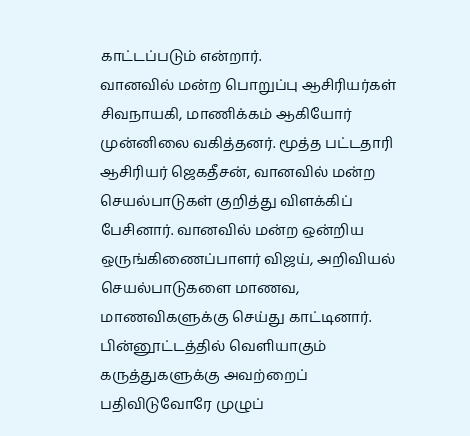காட்டப்படும் என்றார்.
வானவில் மன்ற பொறுப்பு ஆசிரியர்கள் சிவநாயகி, மாணிக்கம் ஆகியோர் முன்னிலை வகித்தனர். மூத்த பட்டதாரி ஆசிரியர் ஜெகதீசன், வானவில் மன்ற செயல்பாடுகள் குறித்து விளக்கிப் பேசினார். வானவில் மன்ற ஒன்றிய ஒருங்கிணைப்பாளர் விஜய், அறிவியல் செயல்பாடுகளை மாணவ, மாணவிகளுக்கு செய்து காட்டினார்.
பின்னூட்டத்தில் வெளியாகும் கருத்துகளுக்கு அவற்றைப் பதிவிடுவோரே முழுப்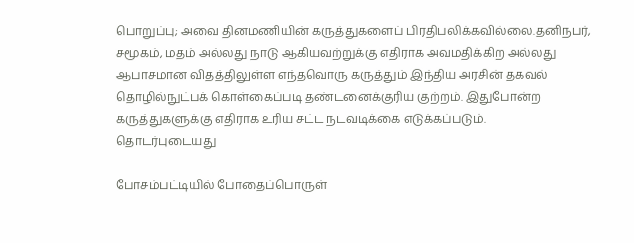பொறுப்பு; அவை தினமணியின் கருத்துகளைப் பிரதிபலிக்கவில்லை.தனிநபர், சமூகம், மதம் அல்லது நாடு ஆகியவற்றுக்கு எதிராக அவமதிக்கிற அல்லது ஆபாசமான விதத்திலுள்ள எந்தவொரு கருத்தும் இந்திய அரசின் தகவல் தொழில்நுட்பக் கொள்கைப்படி தண்டனைக்குரிய குற்றம். இதுபோன்ற கருத்துகளுக்கு எதிராக உரிய சட்ட நடவடிக்கை எடுக்கப்படும்.
தொடர்புடையது

போசம்பட்டியில் போதைப்பொருள்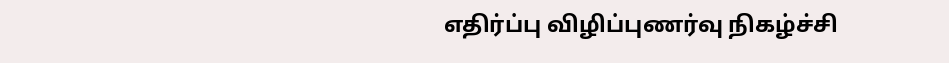எதிர்ப்பு விழிப்புணர்வு நிகழ்ச்சி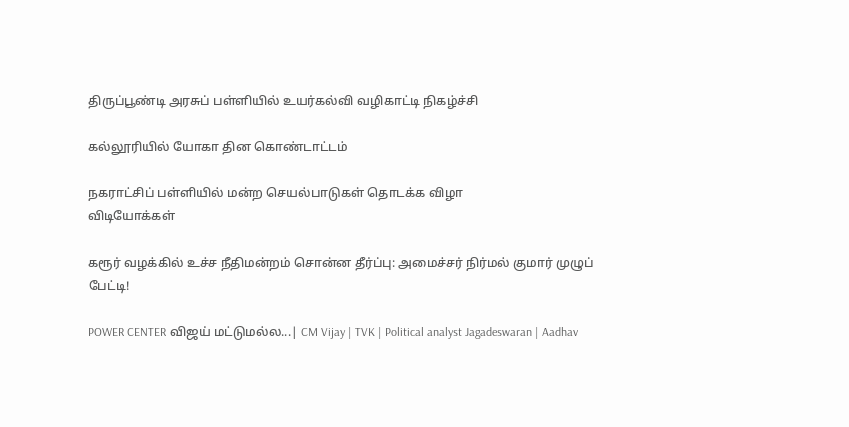திருப்பூண்டி அரசுப் பள்ளியில் உயர்கல்வி வழிகாட்டி நிகழ்ச்சி

கல்லூரியில் யோகா தின கொண்டாட்டம்

நகராட்சிப் பள்ளியில் மன்ற செயல்பாடுகள் தொடக்க விழா
விடியோக்கள்

கரூர் வழக்கில் உச்ச நீதிமன்றம் சொன்ன தீர்ப்பு: அமைச்சர் நிர்மல் குமார் முழுப் பேட்டி!

POWER CENTER விஜய் மட்டுமல்ல...| CM Vijay | TVK | Political analyst Jagadeswaran | Aadhav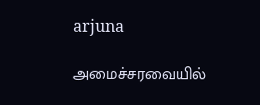arjuna

அமைச்சரவையில்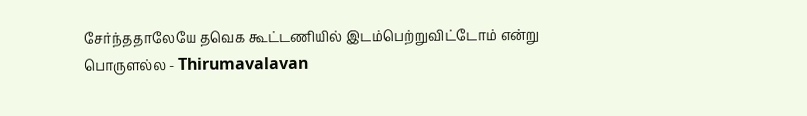சேர்ந்ததாலேயே தவெக கூட்டணியில் இடம்பெற்றுவிட்டோம் என்று பொருளல்ல - Thirumavalavan